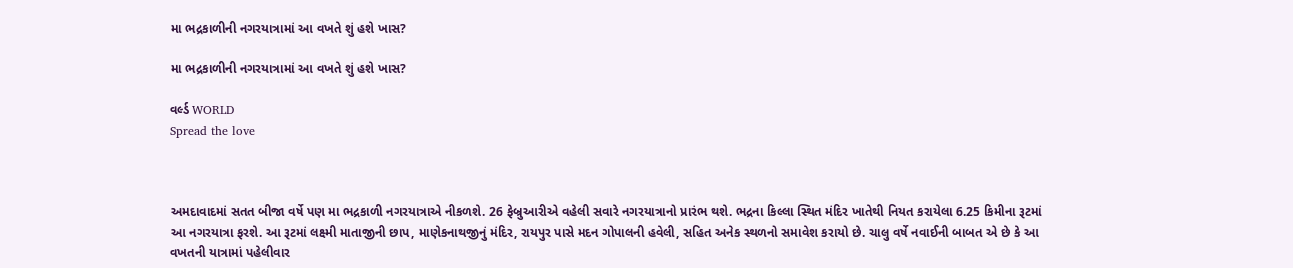મા ભદ્રકાળીની નગરયાત્રામાં આ વખતે શું હશે ખાસ?

મા ભદ્રકાળીની નગરયાત્રામાં આ વખતે શું હશે ખાસ?

વર્લ્ડ WORLD
Spread the love



અમદાવાદમાં સતત બીજા વર્ષે પણ મા ભદ્રકાળી નગરયાત્રાએ નીકળશે. 26 ફેબ્રુઆરીએ વહેલી સવારે નગરયાત્રાનો પ્રારંભ થશે. ભદ્રના કિલ્લા સ્થિત મંદિર ખાતેથી નિયત કરાયેલા 6.25 કિમીના રૂટમાં આ નગરયાત્રા ફરશે. આ રૂટમાં લક્ષ્મી માતાજીની છાપ, માણેકનાથજીનું મંદિર, રાયપુર પાસે મદન ગોપાલની હવેલી, સહિત અનેક સ્થળનો સમાવેશ કરાયો છે. ચાલુ વર્ષે નવાઈની બાબત એ છે કે આ વખતની યાત્રામાં પહેલીવાર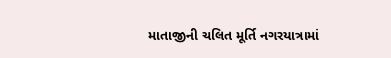માતાજીની ચલિત મૂર્તિ નગરયાત્રામાં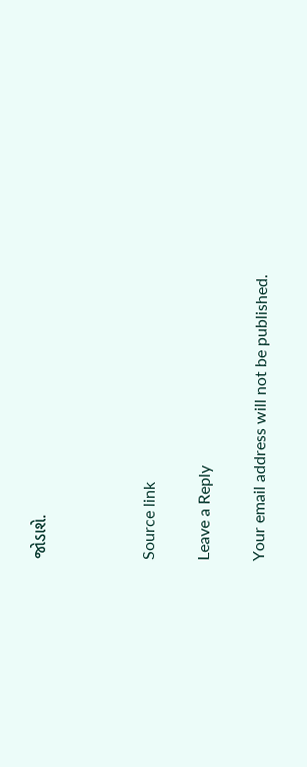જોડાશે.



Source link

Leave a Reply

Your email address will not be published.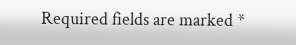Required fields are marked *